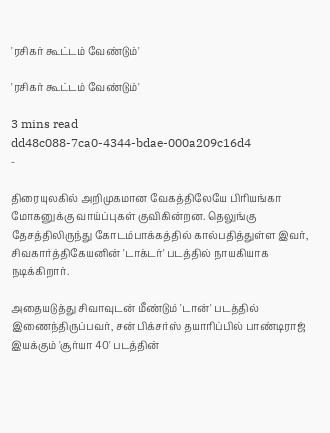'ரசிகர் கூட்டம் வேண்டும்'

'ரசிகர் கூட்டம் வேண்டும்'

3 mins read
dd48c088-7ca0-4344-bdae-000a209c16d4
-

திரையுலகில் அறிமுகமான வேகத்திலேயே பிரியங்கா மோகனுக்கு வாய்ப்புகள் குவிகின்றன. தெலுங்கு தேசத்திலிருந்து கோடம்பாக்கத்தில் கால்பதித்துள்ள இவர், சிவகார்த்திகேயனின் 'டாக்டர்' படத்தில் நாயகியாக நடிக்கிறார்.

அதையடுத்து சிவாவுடன் மீண்டும் 'டான்' படத்தில் இணைந்திருப்பவர், சன் பிக்சர்ஸ் தயாரிப்பில் பாண்டிராஜ் இயக்கும் 'சூர்யா 40' படத்தின்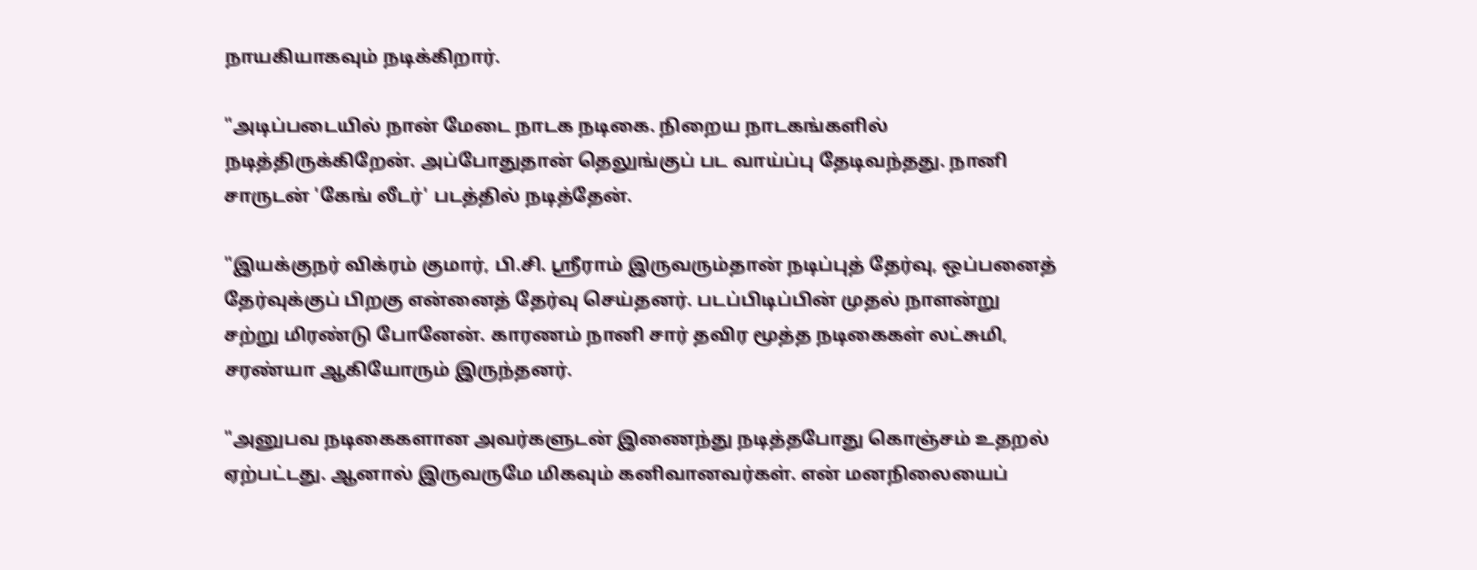நாயகியாகவும் நடிக்கிறார்.

"அடிப்படையில் நான் மேடை நாடக நடிகை. நிறைய நாடகங்களில் நடித்திருக்கிறேன். அப்போதுதான் தெலுங்குப் பட வாய்ப்பு தேடிவந்தது. நானி சாருடன் 'கேங் லீடர்' படத்தில் நடித்தேன்.

"இயக்குநர் விக்ரம் குமார், பி.சி. ஸ்ரீராம் இருவரும்தான் நடிப்புத் தேர்வு, ஒப்பனைத் தேர்வுக்குப் பிறகு என்னைத் தேர்வு செய்தனர். படப்பிடிப்பின் முதல் நாளன்று சற்று மிரண்டு போனேன். காரணம் நானி சார் தவிர மூத்த நடிகைகள் லட்சுமி, சரண்யா ஆகியோரும் இருந்தனர்.

"அனுபவ நடிகைகளான அவர்களுடன் இணைந்து நடித்தபோது கொஞ்சம் உதறல் ஏற்பட்டது. ஆனால் இருவருமே மிகவும் கனிவானவர்கள். என் மனநிலையைப்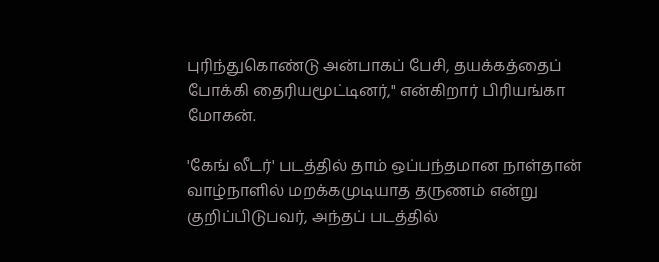புரிந்துகொண்டு அன்பாகப் பேசி, தயக்கத்தைப் போக்கி தைரியமூட்டினர்," என்கிறார் பிரியங்கா மோகன்.

'கேங் லீடர்' படத்தில் தாம் ஒப்பந்தமான நாள்தான் வாழ்நாளில் மறக்கமுடியாத தருணம் என்று குறிப்பிடுபவர், அந்தப் படத்தில்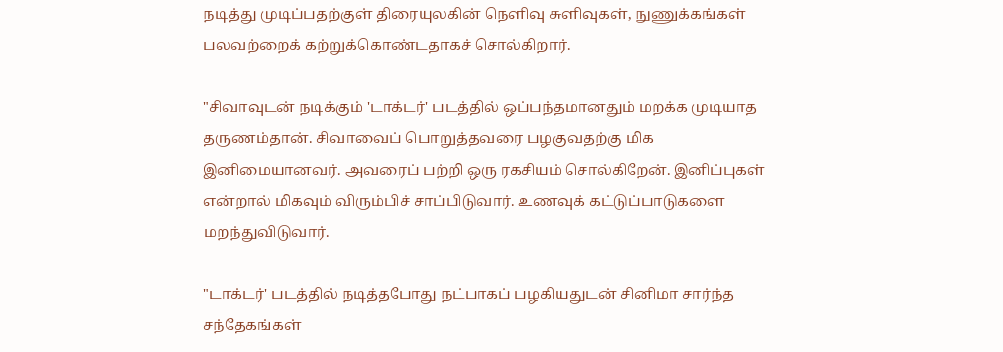நடித்து முடிப்பதற்குள் திரையுலகின் நெளிவு சுளிவுகள், நுணுக்கங்கள் பலவற்றைக் கற்றுக்கொண்டதாகச் சொல்கிறார்.

"சிவாவுடன் நடிக்கும் 'டாக்டர்' படத்தில் ஒப்பந்தமானதும் மறக்க முடியாத தருணம்தான். சிவாவைப் பொறுத்தவரை பழகுவதற்கு மிக இனிமையானவர். அவரைப் பற்றி ஒரு ரகசியம் சொல்கிறேன். இனிப்புகள் என்றால் மிகவும் விரும்பிச் சாப்பிடுவார். உணவுக் கட்டுப்பாடுகளை மறந்துவிடுவார்.

"டாக்டர்' படத்தில் நடித்தபோது நட்பாகப் பழகியதுடன் சினிமா சார்ந்த சந்தேகங்கள்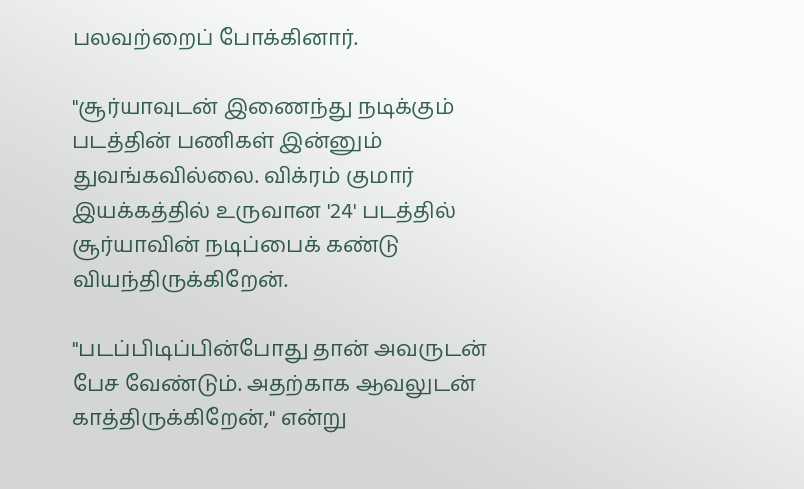பலவற்றைப் போக்கினார்.

"சூர்யாவுடன் இணைந்து நடிக்கும் படத்தின் பணிகள் இன்னும் துவங்கவில்லை. விக்ரம் குமார் இயக்கத்தில் உருவான '24' படத்தில் சூர்யாவின் நடிப்பைக் கண்டு வியந்திருக்கிறேன்.

"படப்பிடிப்பின்போது தான் அவருடன் பேச வேண்டும். அதற்காக ஆவலுடன் காத்திருக்கிறேன்," என்று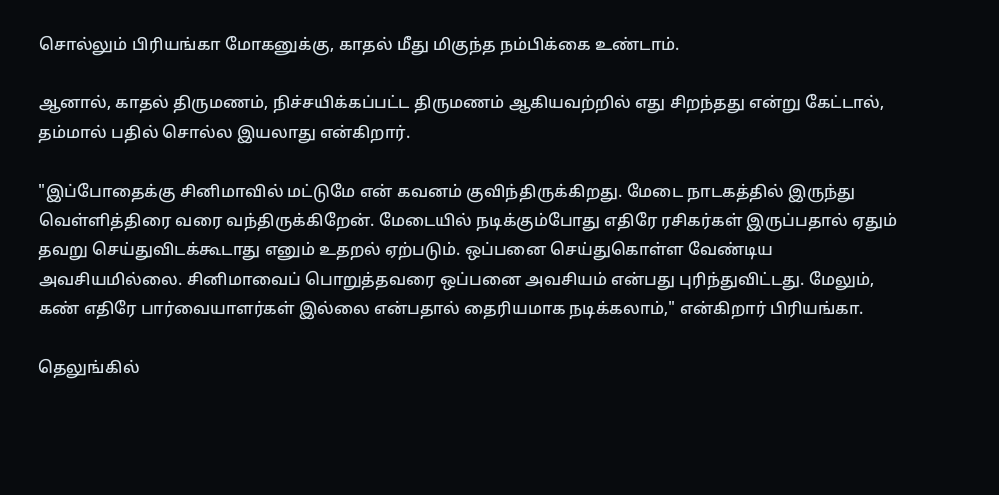சொல்லும் பிரியங்கா மோகனுக்கு, காதல் மீது மிகுந்த நம்பிக்கை உண்டாம்.

ஆனால், காதல் திருமணம், நிச்சயிக்கப்பட்ட திருமணம் ஆகியவற்றில் எது சிறந்தது என்று கேட்டால், தம்மால் பதில் சொல்ல இயலாது என்கிறார்.

"இப்போதைக்கு சினிமாவில் மட்டுமே என் கவனம் குவிந்திருக்கிறது. மேடை நாடகத்தில் இருந்து வெள்ளித்திரை வரை வந்திருக்கிறேன். மேடையில் நடிக்கும்போது எதிரே ரசிகர்கள் இருப்பதால் ஏதும் தவறு செய்துவிடக்கூடாது எனும் உதறல் ஏற்படும். ஒப்பனை செய்துகொள்ள வேண்டிய அவசியமில்லை. சினிமாவைப் பொறுத்தவரை ஒப்பனை அவசியம் என்பது புரிந்துவிட்டது. மேலும், கண் எதிரே பார்வையாளர்கள் இல்லை என்பதால் தைரியமாக நடிக்கலாம்," என்கிறார் பிரியங்கா.

தெலுங்கில்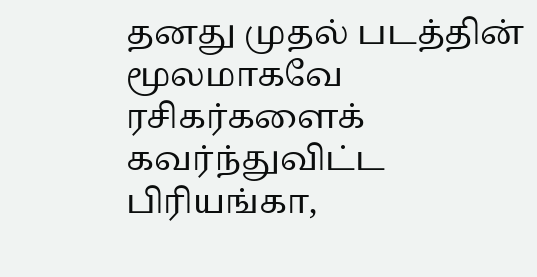தனது முதல் படத்தின் மூலமாகவே ரசிகர்களைக் கவர்ந்துவிட்ட பிரியங்கா,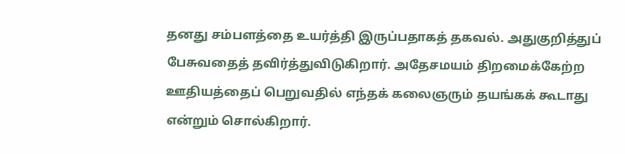தனது சம்பளத்தை உயர்த்தி இருப்பதாகத் தகவல். அதுகுறித்துப் பேசுவதைத் தவிர்த்துவிடுகிறார். அதேசமயம் திறமைக்கேற்ற ஊதியத்தைப் பெறுவதில் எந்தக் கலைஞரும் தயங்கக் கூடாது என்றும் சொல்கிறார்.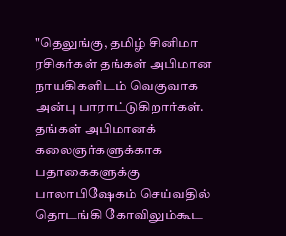"தெலுங்கு, தமிழ் சினிமா ரசிகர்கள் தங்கள் அபிமான நாயகிகளிடம் வெகுவாக அன்பு பாராட்டுகிறார்கள். தங்கள் அபிமானக் கலைஞர்களுக்காக பதாகைகளுக்கு பாலாபிஷேகம் செய்வதில் தொடங்கி கோவிலும்கூட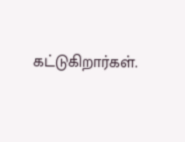கட்டுகிறார்கள்.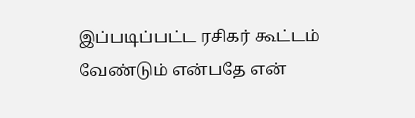இப்படிப்பட்ட ரசிகர் கூட்டம் வேண்டும் என்பதே என்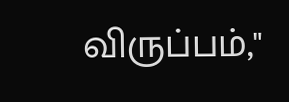விருப்பம்,"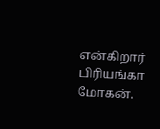என்கிறார் பிரியங்கா மோகன்.